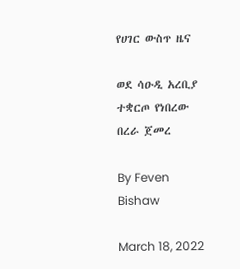የሀገር ውስጥ ዜና

ወደ ሳዑዲ አረቢያ ተቋርጦ የነበረው በረራ ጀመረ

By Feven Bishaw

March 18, 2022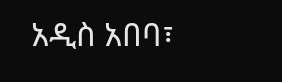አዲስ አበባ፣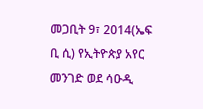መጋቢት 9፣ 2014(ኤፍ ቢ ሲ) የኢትዮጵያ አየር መንገድ ወደ ሳዑዲ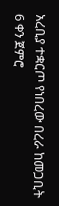አረቢያ ተቋርጦ የነበረው በረራ ከመጋቢት 6 ቀን ጀምሮ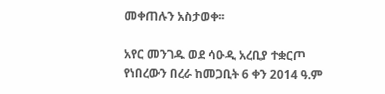መቀጠሉን አስታወቀ፡፡

አየር መንገዱ ወደ ሳዑዲ አረቢያ ተቋርጦ የነበረውን በረራ ከመጋቢት 6 ቀን 2014 ዓ.ም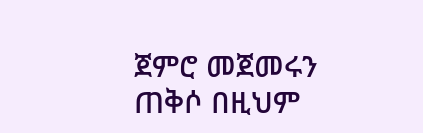ጀምሮ መጀመሩን ጠቅሶ በዚህም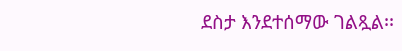ደስታ እንደተሰማው ገልጿል፡፡